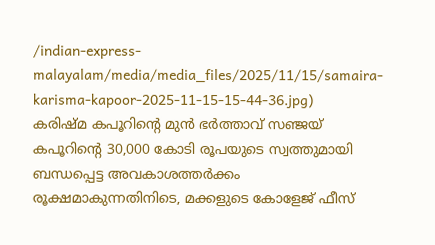/indian-express-malayalam/media/media_files/2025/11/15/samaira-karisma-kapoor-2025-11-15-15-44-36.jpg)
കരിഷ്മ കപൂറിന്റെ മുൻ ഭർത്താവ് സഞ്ജയ് കപൂറിന്റെ 30,000 കോടി രൂപയുടെ സ്വത്തുമായി ബന്ധപ്പെട്ട അവകാശത്തർക്കം രൂക്ഷമാകുന്നതിനിടെ, മക്കളുടെ കോളേജ് ഫീസ്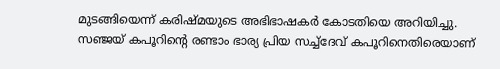മുടങ്ങിയെന്ന് കരിഷ്മയുടെ അഭിഭാഷകർ കോടതിയെ അറിയിച്ചു. സഞ്ജയ് കപൂറിന്റെ രണ്ടാം ഭാര്യ പ്രിയ സച്ച്ദേവ് കപൂറിനെതിരെയാണ്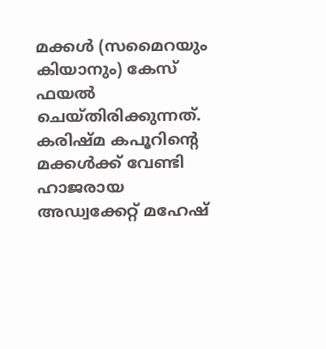മക്കൾ (സമൈറയും കിയാനും) കേസ് ഫയൽ ചെയ്തിരിക്കുന്നത്.
കരിഷ്മ കപൂറിന്റെ മക്കൾക്ക് വേണ്ടി ഹാജരായ അഡ്വക്കേറ്റ് മഹേഷ്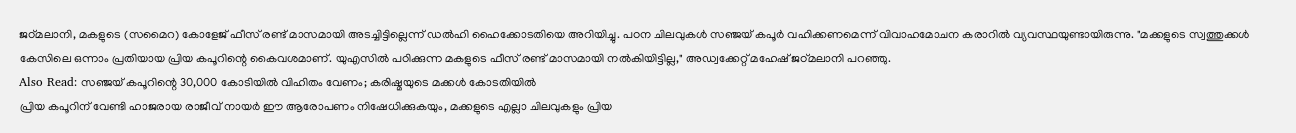ജഠ്മലാനി, മകളുടെ (സമൈറ) കോളേജ് ഫീസ് രണ്ട് മാസമായി അടച്ചിട്ടില്ലെന്ന് ഡൽഹി ഹൈക്കോടതിയെ അറിയിച്ചു. പഠന ചിലവുകൾ സഞ്ജയ് കപൂർ വഹിക്കണമെന്ന് വിവാഹമോചന കരാറിൽ വ്യവസ്ഥയുണ്ടായിരുന്നു. "മക്കളുടെ സ്വത്തുക്കൾ കേസിലെ ഒന്നാം പ്രതിയായ പ്രിയ കപൂറിന്റെ കൈവശമാണ്. യുഎസിൽ പഠിക്കുന്ന മകളുടെ ഫീസ് രണ്ട് മാസമായി നൽകിയിട്ടില്ല," അഡ്വക്കേറ്റ് മഹേഷ് ജഠ്മലാനി പറഞ്ഞു.
Also Read: സഞ്ജയ് കപൂറിന്റെ 30,000 കോടിയിൽ വിഹിതം വേണം; കരിഷ്മയുടെ മക്കൾ കോടതിയിൽ
പ്രിയ കപൂറിന് വേണ്ടി ഹാജരായ രാജീവ് നായർ ഈ ആരോപണം നിഷേധിക്കുകയും, മക്കളുടെ എല്ലാ ചിലവുകളും പ്രിയ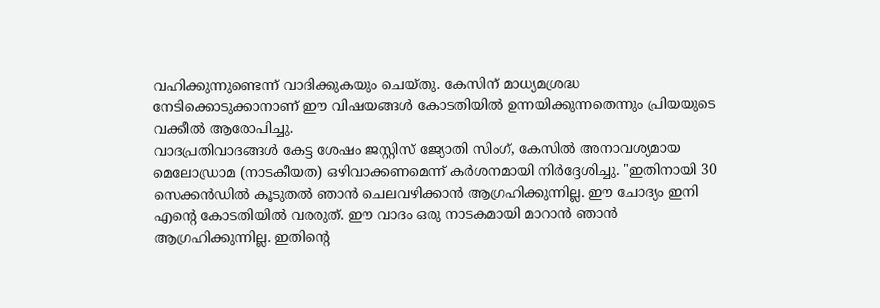വഹിക്കുന്നുണ്ടെന്ന് വാദിക്കുകയും ചെയ്തു. കേസിന് മാധ്യമശ്രദ്ധ നേടിക്കൊടുക്കാനാണ് ഈ വിഷയങ്ങൾ കോടതിയിൽ ഉന്നയിക്കുന്നതെന്നും പ്രിയയുടെ വക്കീൽ ആരോപിച്ചു.
വാദപ്രതിവാദങ്ങൾ കേട്ട ശേഷം ജസ്റ്റിസ് ജ്യോതി സിംഗ്, കേസിൽ അനാവശ്യമായ മെലോഡ്രാമ (നാടകീയത) ഒഴിവാക്കണമെന്ന് കർശനമായി നിർദ്ദേശിച്ചു. "ഇതിനായി 30 സെക്കൻഡിൽ കൂടുതൽ ഞാൻ ചെലവഴിക്കാൻ ആഗ്രഹിക്കുന്നില്ല. ഈ ചോദ്യം ഇനി എന്റെ കോടതിയിൽ വരരുത്. ഈ വാദം ഒരു നാടകമായി മാറാൻ ഞാൻ ആഗ്രഹിക്കുന്നില്ല. ഇതിന്റെ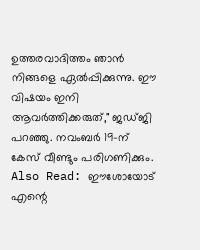ഉത്തരവാദിത്തം ഞാൻ നിങ്ങളെ ഏൽപ്പിക്കുന്നു. ഈ വിഷയം ഇനി ആവർത്തിക്കരുത്," ജഡ്ജി പറഞ്ഞു. നവംബർ 19-ന് കേസ് വീണ്ടും പരിഗണിക്കും.
Also Read: ഈശോയോട് എന്റെ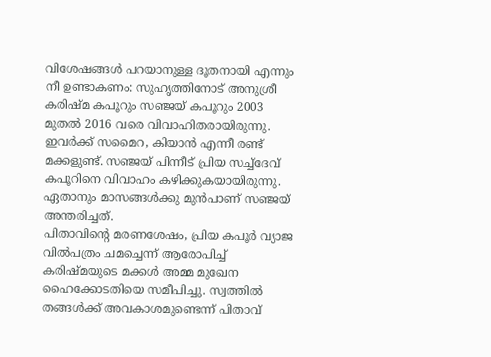വിശേഷങ്ങൾ പറയാനുള്ള ദൂതനായി എന്നും നീ ഉണ്ടാകണം: സുഹൃത്തിനോട് അനുശ്രീ
കരിഷ്മ കപൂറും സഞ്ജയ് കപൂറും 2003 മുതൽ 2016 വരെ വിവാഹിതരായിരുന്നു. ഇവർക്ക് സമൈറ, കിയാൻ എന്നീ രണ്ട് മക്കളുണ്ട്. സഞ്ജയ് പിന്നീട് പ്രിയ സച്ച്ദേവ് കപൂറിനെ വിവാഹം കഴിക്കുകയായിരുന്നു. ഏതാനും മാസങ്ങൾക്കു മുൻപാണ് സഞ്ജയ് അന്തരിച്ചത്.
പിതാവിന്റെ മരണശേഷം, പ്രിയ കപൂർ വ്യാജ വിൽപത്രം ചമച്ചെന്ന് ആരോപിച്ച് കരിഷ്മയുടെ മക്കൾ അമ്മ മുഖേന ഹൈക്കോടതിയെ സമീപിച്ചു. സ്വത്തിൽ തങ്ങൾക്ക് അവകാശമുണ്ടെന്ന് പിതാവ്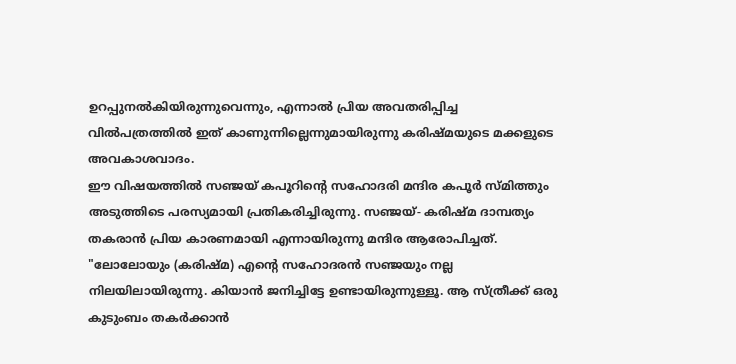ഉറപ്പുനൽകിയിരുന്നുവെന്നും, എന്നാൽ പ്രിയ അവതരിപ്പിച്ച വിൽപത്രത്തിൽ ഇത് കാണുന്നില്ലെന്നുമായിരുന്നു കരിഷ്മയുടെ മക്കളുടെ അവകാശവാദം.
ഈ വിഷയത്തിൽ സഞ്ജയ് കപൂറിന്റെ സഹോദരി മന്ദിര കപൂർ സ്മിത്തും അടുത്തിടെ പരസ്യമായി പ്രതികരിച്ചിരുന്നു. സഞ്ജയ്- കരിഷ്മ ദാമ്പത്യം തകരാൻ പ്രിയ കാരണമായി എന്നായിരുന്നു മന്ദിര ആരോപിച്ചത്. "ലോലോയും (കരിഷ്മ) എന്റെ സഹോദരൻ സഞ്ജയും നല്ല നിലയിലായിരുന്നു. കിയാൻ ജനിച്ചിട്ടേ ഉണ്ടായിരുന്നുള്ളൂ. ആ സ്ത്രീക്ക് ഒരു കുടുംബം തകർക്കാൻ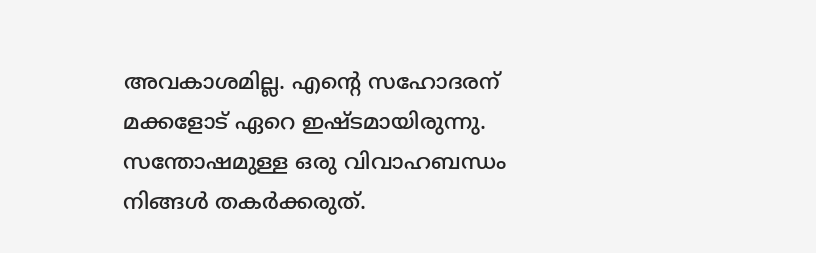അവകാശമില്ല. എന്റെ സഹോദരന് മക്കളോട് ഏറെ ഇഷ്ടമായിരുന്നു. സന്തോഷമുള്ള ഒരു വിവാഹബന്ധം നിങ്ങൾ തകർക്കരുത്.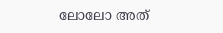ലോലോ അത്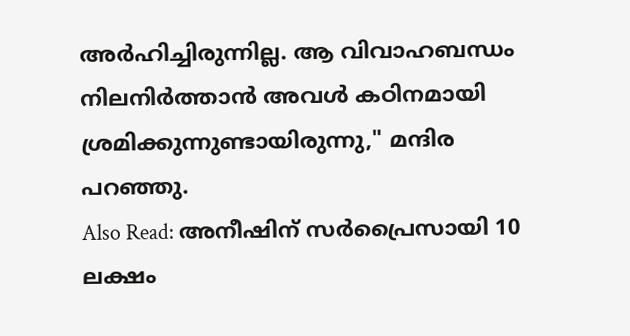അർഹിച്ചിരുന്നില്ല. ആ വിവാഹബന്ധം നിലനിർത്താൻ അവൾ കഠിനമായി ശ്രമിക്കുന്നുണ്ടായിരുന്നു," മന്ദിര പറഞ്ഞു.
Also Read: അനീഷിന് സർപ്രൈസായി 10 ലക്ഷം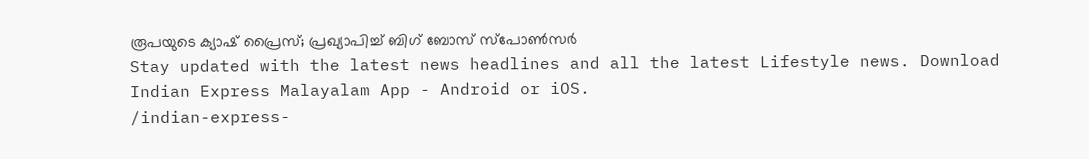രൂപയുടെ ക്യാഷ് പ്രൈസ്; പ്രഖ്യാപിച്ച് ബിഗ് ബോസ് സ്പോൺസർ
Stay updated with the latest news headlines and all the latest Lifestyle news. Download Indian Express Malayalam App - Android or iOS.
/indian-express-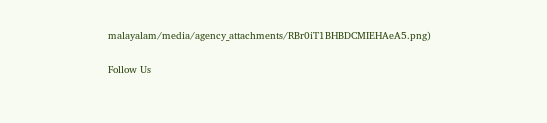malayalam/media/agency_attachments/RBr0iT1BHBDCMIEHAeA5.png)

Follow Us